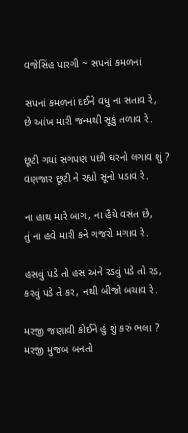વજેસિંહ પારગી ~ સપનાં કમળનાં

સપનાં કમળનાં દઈને વધુ ના સતાવ રે,
છે આંખ મારી જન્મથી સૂકું તળાવ રે.

છૂટી ગયાં સગપણ પછી ઘરનો લગાવ શું ?
વણજાર છૂટી ને રહ્યો સૂનો પડાવ રે.

ના હાથ મારે બાગ, ના હૈયે વસંત છે,
તું ના હવે મારી કને ગજરો મગાવ રે.

હસવું પડે તો હસ અને રડવું પડે તો રડ,
કરવું પડે તે કર, નથી બીજો બચાવ રે.

મરજી જણાવી કોઈને હું શું કરું ભલા ?
મરજી મુજબ બનતો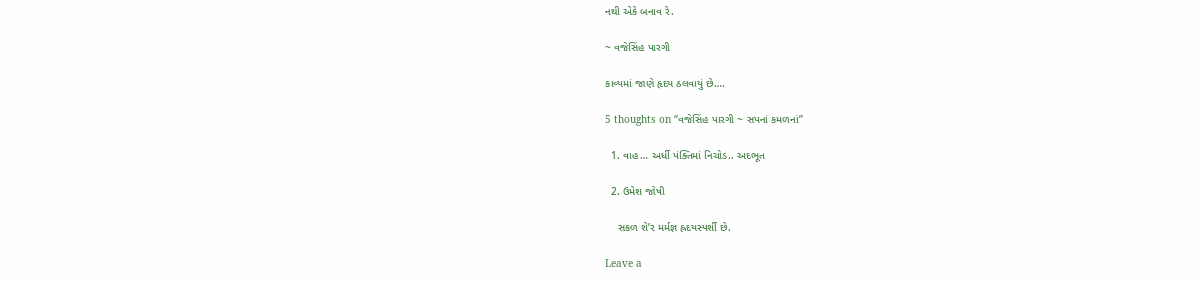નથી એકે બનાવ રે.

~ વજેસિંહ પારગી

કાવ્યમાં જાણે હૃદય ઠલવાયું છે….

5 thoughts on “વજેસિંહ પારગી ~ સપનાં કમળનાં”

  1. વાહ… અર્ધી પંક્તિમાં નિચોડ.. અદભૂત

  2. ઉમેશ જોષી

    સકળ શે’ર મર્મજ્ઞ હ્રદયસ્પર્શી છે.

Leave a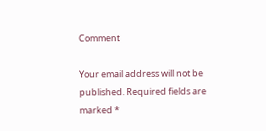Comment

Your email address will not be published. Required fields are marked *